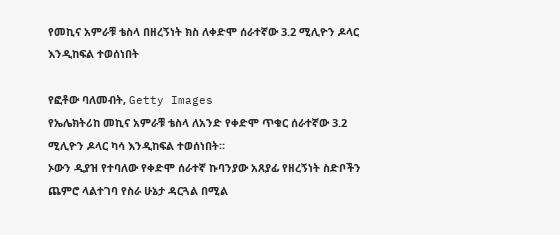የመኪና አምራቹ ቴስላ በዘረኝነት ክስ ለቀድሞ ሰራተኛው 3.2 ሚሊዮን ዶላር እንዲከፍል ተወሰነበት

የፎቶው ባለመብት, Getty Images
የኤሌክትሪከ መኪና አምራቹ ቴስላ ለአንድ የቀድሞ ጥቁር ሰራተኛው 3.2 ሚሊዮን ዶላር ካሳ እንዲከፍል ተወሰነበት።
ኦውን ዲያዝ የተባለው የቀድሞ ሰራተኛ ኩባንያው አጸያፊ የዘረኝነት ስድቦችን ጨምሮ ላልተገባ የስራ ሁኔታ ዳርጓል በሚል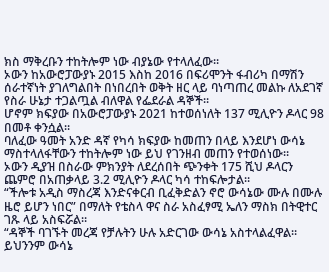ክስ ማቅረቡን ተከትሎም ነው ብያኔው የተላለፈው።
ኦውን ከአውሮፓውያኑ 2015 እስከ 2016 በፍሪሞንት ፋብሪካ በማሽን ሰራተኛነት ያገለግልበት በነበረበት ወቅት ዘር ላይ ባነጣጠረ መልኩ ለአደገኛ የስራ ሁኔታ ተጋልጧል ብለዋል የፌደራል ዳኞች።
ሆኖም ክፍያው በአውሮፓውያኑ 2021 ከተወሰነለት 137 ሚሊዮን ዶላር 98 በመቶ ቀንሷል።
ባለፈው ዓመት አንድ ዳኛ የካሳ ክፍያው ከመጠን በላይ እንደሆነ ውሳኔ ማስተላለፋቸውን ተከትሎም ነው ይህ የገንዘብ መጠን የተወሰነው።
ኦውን ዲያዝ በስራው ምክንያት ለደረሰበት ጭንቀት 175 ሺህ ዶላርን ጨምሮ በአጠቃላይ 3.2 ሚሊዮን ዶላር ካሳ ተከፍሎታል።
“ችሎቱ አዲስ ማስረጃ እንድናቀርብ ቢፈቅድልን ኖሮ ውሳኔው ሙሉ በሙሉ ዜሮ ይሆን ነበር” በማለት የቴስላ ዋና ስራ አስፈፃሚ ኤለን ማስክ በትዊተር ገጹ ላይ አስፍሯል።
“ዳኞች ባገኙት መረጃ የቻሉትን ሁሉ አድርገው ውሳኔ አስተላልፈዋል። ይህንንም ውሳኔ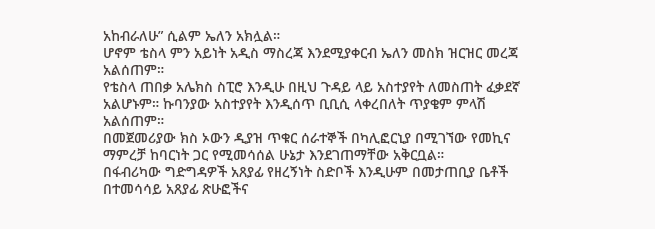አከብራለሁ” ሲልም ኤለን አክሏል።
ሆኖም ቴስላ ምን አይነት አዲስ ማስረጃ እንደሚያቀርብ ኤለን መስክ ዝርዝር መረጃ አልሰጠም።
የቴስላ ጠበቃ አሌክስ ስፒሮ እንዲሁ በዚህ ጉዳይ ላይ አስተያየት ለመስጠት ፈቃደኛ አልሆኑም። ኩባንያው አስተያየት እንዲሰጥ ቢቢሲ ላቀረበለት ጥያቄም ምላሽ አልሰጠም።
በመጀመሪያው ክስ ኦውን ዲያዝ ጥቁር ሰራተኞች በካሊፎርኒያ በሚገኘው የመኪና ማምረቻ ከባርነት ጋር የሚመሳሰል ሁኔታ እንደገጠማቸው አቅርቧል።
በፋብሪካው ግድግዳዎች አጸያፊ የዘረኝነት ስድቦች እንዲሁም በመታጠቢያ ቤቶች በተመሳሳይ አጸያፊ ጽሁፎችና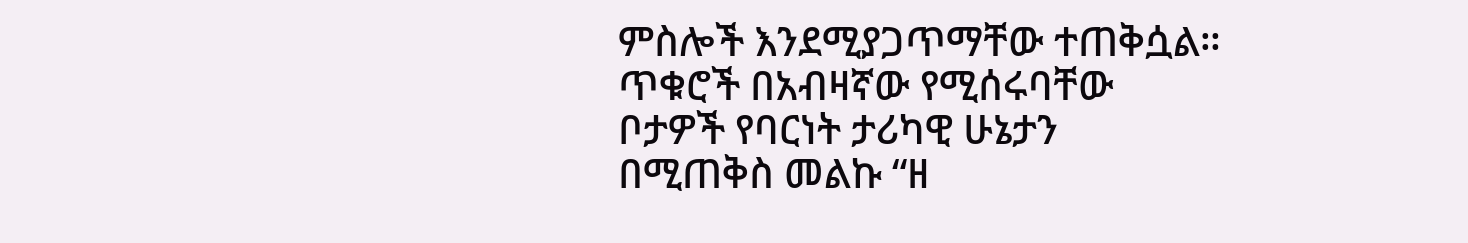ምስሎች እንደሚያጋጥማቸው ተጠቅሷል።
ጥቁሮች በአብዛኛው የሚሰሩባቸው ቦታዎች የባርነት ታሪካዊ ሁኔታን በሚጠቅስ መልኩ “ዘ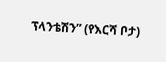ፕላንቴሽን” (የእርሻ ቦታ)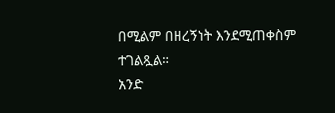በሚልም በዘረኝነት እንደሚጠቀስም ተገልጿል።
አንድ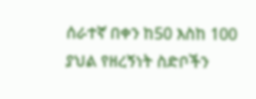ሰራተኛ በቀን ከ50 እስከ 100 ያህል የዘረኝነት ስድቦችን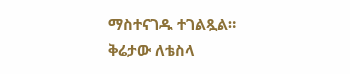ማስተናገዱ ተገልጿል።
ቅሬታው ለቴስላ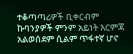ተቆጣጣሪዎች ቢቀርብም ኩባንያዎች ምንም አይነት እርምጃ አልወሰደም ሲልም ጥፋተኛ ሆኖ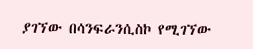ያገኘው በሳንፍራንሲስኮ የሚገኘው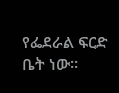የፌደራል ፍርድ ቤት ነው።